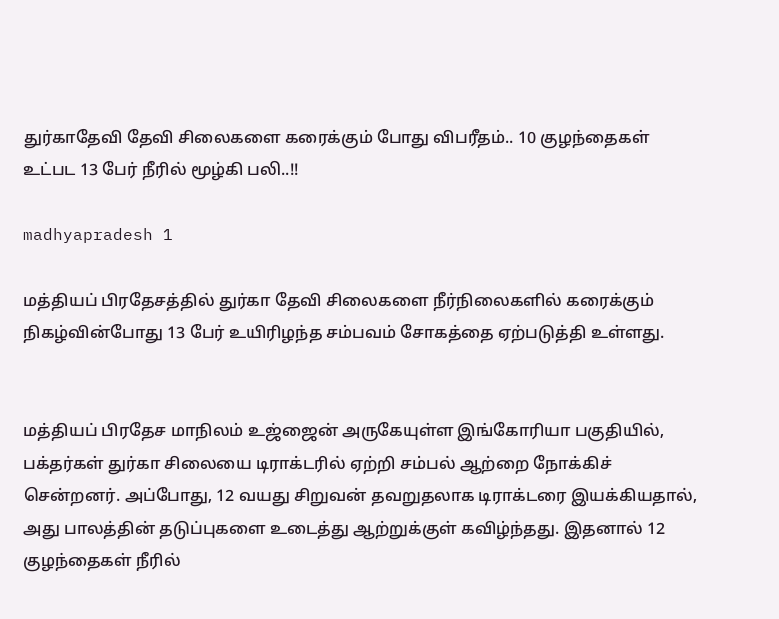துர்காதேவி தேவி சிலைகளை கரைக்கும் போது விபரீதம்.. 10 குழந்தைகள் உட்பட 13 பேர் நீரில் மூழ்கி பலி..!!

madhyapradesh 1

மத்தியப் பிரதேசத்தில் துர்கா தேவி சிலைகளை நீர்நிலைகளில் கரைக்கும் நிகழ்வின்போது 13 பேர் உயிரிழந்த சம்பவம் சோகத்தை ஏற்படுத்தி உள்ளது.


மத்தியப் பிரதேச மாநிலம் உஜ்ஜைன் அருகேயுள்ள இங்கோரியா பகுதியில், பக்தர்கள் துர்கா சிலையை டிராக்டரில் ஏற்றி சம்பல் ஆற்றை நோக்கிச் சென்றனர். அப்போது, 12 வயது சிறுவன் தவறுதலாக டிராக்டரை இயக்கியதால், அது பாலத்தின் தடுப்புகளை உடைத்து ஆற்றுக்குள் கவிழ்ந்தது. இதனால் 12 குழந்தைகள் நீரில்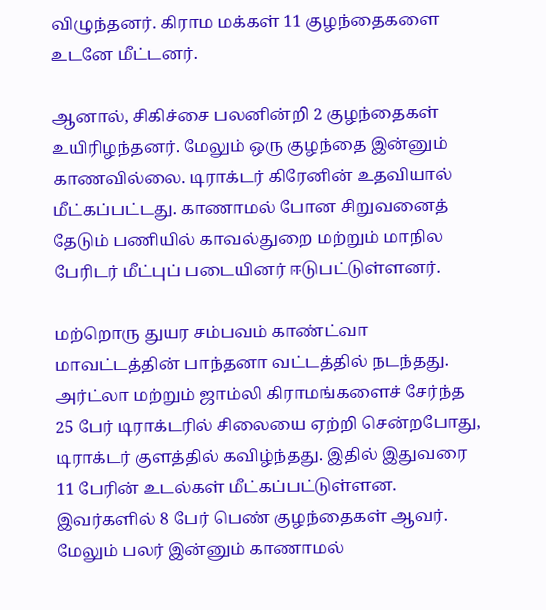விழுந்தனர். கிராம மக்கள் 11 குழந்தைகளை உடனே மீட்டனர்.

ஆனால், சிகிச்சை பலனின்றி 2 குழந்தைகள் உயிரிழந்தனர். மேலும் ஒரு குழந்தை இன்னும் காணவில்லை. டிராக்டர் கிரேனின் உதவியால் மீட்கப்பட்டது. காணாமல் போன சிறுவனைத் தேடும் பணியில் காவல்துறை மற்றும் மாநில பேரிடர் மீட்புப் படையினர் ஈடுபட்டுள்ளனர்.

மற்றொரு துயர சம்பவம் காண்ட்வா மாவட்டத்தின் பாந்தனா வட்டத்தில் நடந்தது. அர்ட்லா மற்றும் ஜாம்லி கிராமங்களைச் சேர்ந்த 25 பேர் டிராக்டரில் சிலையை ஏற்றி சென்றபோது, டிராக்டர் குளத்தில் கவிழ்ந்தது. இதில் இதுவரை 11 பேரின் உடல்கள் மீட்கப்பட்டுள்ளன. இவர்களில் 8 பேர் பெண் குழந்தைகள் ஆவர். மேலும் பலர் இன்னும் காணாமல்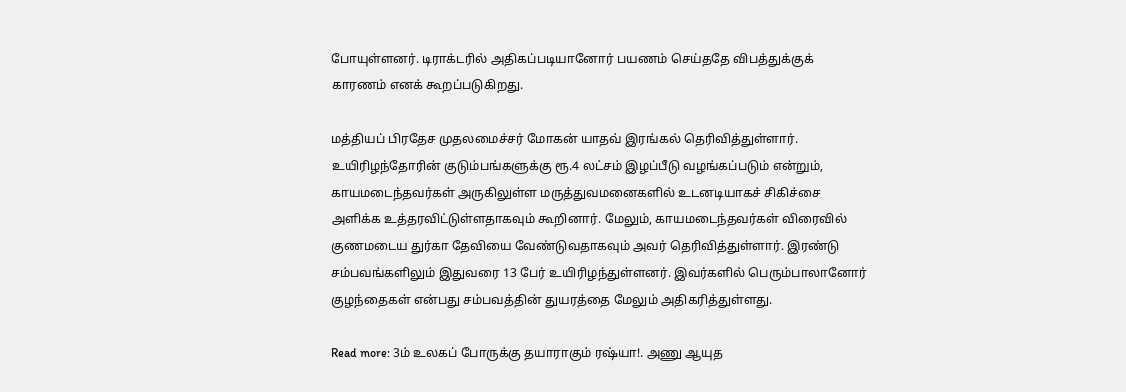போயுள்ளனர். டிராக்டரில் அதிகப்படியானோர் பயணம் செய்ததே விபத்துக்குக் காரணம் எனக் கூறப்படுகிறது.

மத்தியப் பிரதேச முதலமைச்சர் மோகன் யாதவ் இரங்கல் தெரிவித்துள்ளார். உயிரிழந்தோரின் குடும்பங்களுக்கு ரூ.4 லட்சம் இழப்பீடு வழங்கப்படும் என்றும், காயமடைந்தவர்கள் அருகிலுள்ள மருத்துவமனைகளில் உடனடியாகச் சிகிச்சை அளிக்க உத்தரவிட்டுள்ளதாகவும் கூறினார். மேலும், காயமடைந்தவர்கள் விரைவில் குணமடைய துர்கா தேவியை வேண்டுவதாகவும் அவர் தெரிவித்துள்ளார். இரண்டு சம்பவங்களிலும் இதுவரை 13 பேர் உயிரிழந்துள்ளனர். இவர்களில் பெரும்பாலானோர் குழந்தைகள் என்பது சம்பவத்தின் துயரத்தை மேலும் அதிகரித்துள்ளது.

Read more: 3ம் உலகப் போருக்கு தயாராகும் ரஷ்யா!. அணு ஆயுத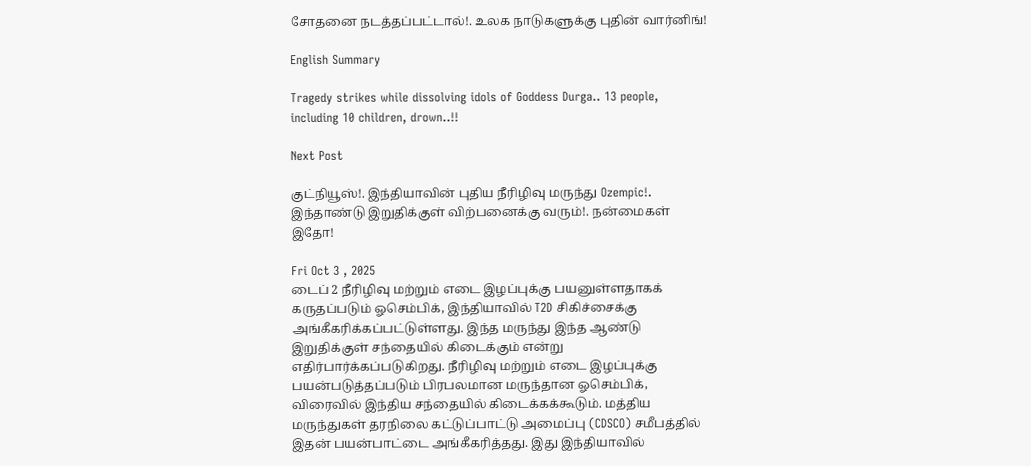சோதனை நடத்தப்பட்டால்!. உலக நாடுகளுக்கு புதின் வார்னிங்!

English Summary

Tragedy strikes while dissolving idols of Goddess Durga.. 13 people, including 10 children, drown..!!

Next Post

குட்நியூஸ்!. இந்தியாவின் புதிய நீரிழிவு மருந்து Ozempic!. இந்தாண்டு இறுதிக்குள் விற்பனைக்கு வரும்!. நன்மைகள் இதோ!

Fri Oct 3 , 2025
டைப் 2 நீரிழிவு மற்றும் எடை இழப்புக்கு பயனுள்ளதாகக் கருதப்படும் ஓசெம்பிக், இந்தியாவில் T2D சிகிச்சைக்கு அங்கீகரிக்கப்பட்டுள்ளது. இந்த மருந்து இந்த ஆண்டு இறுதிக்குள் சந்தையில் கிடைக்கும் என்று எதிர்பார்க்கப்படுகிறது. நீரிழிவு மற்றும் எடை இழப்புக்கு பயன்படுத்தப்படும் பிரபலமான மருந்தான ஓசெம்பிக், விரைவில் இந்திய சந்தையில் கிடைக்கக்கூடும். மத்திய மருந்துகள் தரநிலை கட்டுப்பாட்டு அமைப்பு (CDSCO) சமீபத்தில் இதன் பயன்பாட்டை அங்கீகரித்தது. இது இந்தியாவில்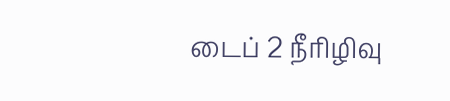டைப் 2 நீரிழிவு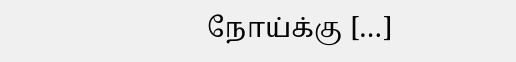நோய்க்கு […]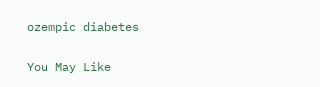ozempic diabetes

You May Like